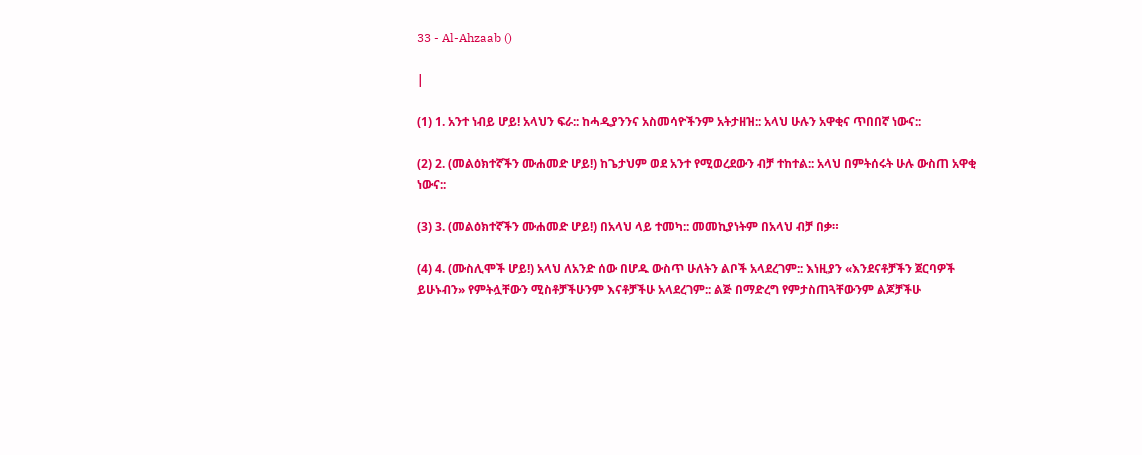33 - Al-Ahzaab ()

|

(1) 1. አንተ ነብይ ሆይ! አላህን ፍራ:: ከሓዲያንንና አስመሳዮችንም አትታዘዝ:: አላህ ሁሉን አዋቂና ጥበበኛ ነውና::

(2) 2. (መልዕክተኛችን ሙሐመድ ሆይ!) ከጌታህም ወደ አንተ የሚወረደውን ብቻ ተከተል:: አላህ በምትሰሩት ሁሉ ውስጠ አዋቂ ነውና::

(3) 3. (መልዕክተኛችን ሙሐመድ ሆይ!) በአላህ ላይ ተመካ:: መመኪያነትም በአላህ ብቻ በቃ።

(4) 4. (ሙስሊሞች ሆይ!) አላህ ለአንድ ሰው በሆዱ ውስጥ ሁለትን ልቦች አላደረገም:: እነዚያን «እንደናቶቻችን ጀርባዎች ይሁኑብን» የምትሏቸውን ሚስቶቻችሁንም እናቶቻችሁ አላደረገም:: ልጅ በማድረግ የምታስጠጓቸውንም ልጆቻችሁ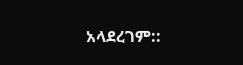አላደረገም::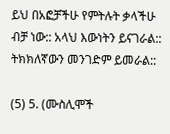ይህ በአፎቻችሁ የምትሉት ቃላችሁ ብቻ ነው:: አላህ እውነትን ይናገራል:: ትክክለኛውን መንገድም ይመራል::

(5) 5. (ሙስሊሞች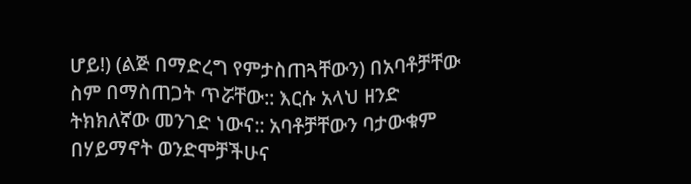ሆይ!) (ልጅ በማድረግ የምታስጠጓቸውን) በአባቶቻቸው ስም በማስጠጋት ጥሯቸው:: እርሱ አላህ ዘንድ ትክክለኛው መንገድ ነውና:: አባቶቻቸውን ባታውቁም በሃይማኖት ወንድሞቻችሁና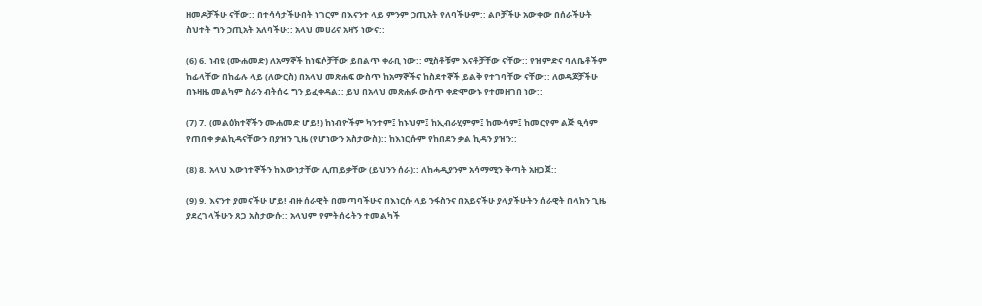ዘመዶቻችሁ ናቸው:: በተሳሳታችሁበት ነገርም በእናንተ ላይ ምንም ኃጢአት የለባችሁም:: ልቦቻችሁ አውቀው በሰራችሁት ስህተት ግን ኃጢአት አለባችሁ:: አላህ መሀሪና አዛኝ ነውና::

(6) 6. ነብዩ (ሙሐመድ) ለአማኞች ከነፍሶቻቸው ይበልጥ ቀራቢ ነው:: ሚስቶቹም እናቶቻቸው ናቸው:: የዝምድና ባለቤቶችም ከፊላቸው በከፊሉ ላይ (ለውርስ) በአላህ መጽሐፍ ውስጥ ከአማኞችና ከስደተኞች ይልቅ የተገባቸው ናቸው:: ለወዳጆቻችሁ በኑዛዜ መልካም ስራን ብትሰሩ ግን ይፈቀዳል:: ይህ በአላህ መጽሐፉ ውስጥ ቀድሞውኑ የተመዘገበ ነው::

(7) 7. (መልዕክተኛችን ሙሐመድ ሆይ!) ከነብዮችም ካንተም፤ ከኑህም፤ ከኢብራሂምም፤ ከሙሳም፤ ከመርየም ልጅ ዒሳም የጠበቀ ቃልኪዳናቸውን በያዝን ጊዜ (የሆነውን አስታውስ):: ከእነርሱም የከበደን ቃል ኪዳን ያዝን::

(8) 8. አላህ እውነተኞችን ከእውነታቸው ሊጠይቃቸው (ይህንን ሰራ):: ለከሓዲያንም አሳማሚን ቅጣት አዘጋጀ::

(9) 9. እናንተ ያመናችሁ ሆይ! ብዙ ሰራዊት በመጣባችሁና በእነርሱ ላይ ንፋስንና በአይናችሁ ያላያችሁትን ሰራዊት በላክን ጊዜ ያደረገላችሁን ጸጋ አስታውሱ:: አላህም የምትሰሩትን ተመልካች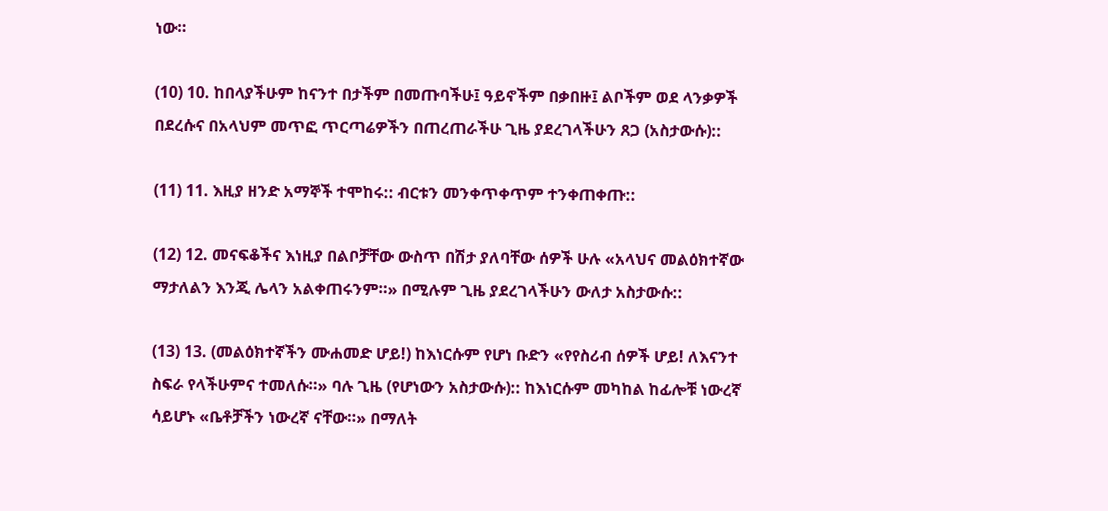ነው።

(10) 10. ከበላያችሁም ከናንተ በታችም በመጡባችሁ፤ ዓይኖችም በቃበዙ፤ ልቦችም ወደ ላንቃዎች በደረሱና በአላህም መጥፎ ጥርጣሬዎችን በጠረጠራችሁ ጊዜ ያደረገላችሁን ጸጋ (አስታውሱ)::

(11) 11. እዚያ ዘንድ አማኞች ተሞከሩ:: ብርቱን መንቀጥቀጥም ተንቀጠቀጡ::

(12) 12. መናፍቆችና እነዚያ በልቦቻቸው ውስጥ በሽታ ያለባቸው ሰዎች ሁሉ «አላህና መልዕክተኛው ማታለልን እንጂ ሌላን አልቀጠሩንም።» በሚሉም ጊዜ ያደረገላችሁን ውለታ አስታውሱ::

(13) 13. (መልዕክተኛችን ሙሐመድ ሆይ!) ከእነርሱም የሆነ ቡድን «የየስሪብ ሰዎች ሆይ! ለእናንተ ስፍራ የላችሁምና ተመለሱ።» ባሉ ጊዜ (የሆነውን አስታውሱ):: ከእነርሱም መካከል ከፊሎቹ ነውረኛ ሳይሆኑ «ቤቶቻችን ነውረኛ ናቸው።» በማለት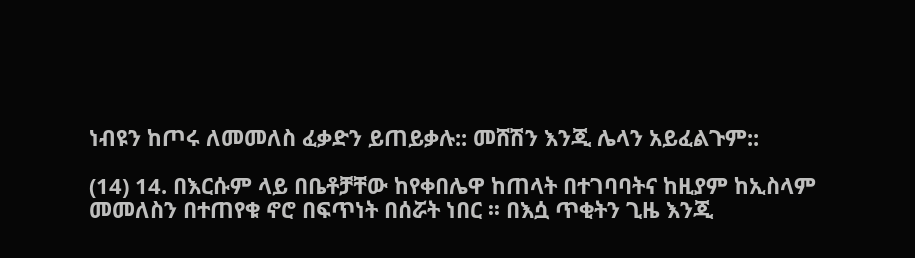ነብዩን ከጦሩ ለመመለስ ፈቃድን ይጠይቃሉ:: መሸሽን እንጂ ሌላን አይፈልጉም::

(14) 14. በእርሱም ላይ በቤቶቻቸው ከየቀበሌዋ ከጠላት በተገባባትና ከዚያም ከኢስላም መመለስን በተጠየቁ ኖሮ በፍጥነት በሰሯት ነበር ፡፡ በእሷ ጥቂትን ጊዜ እንጂ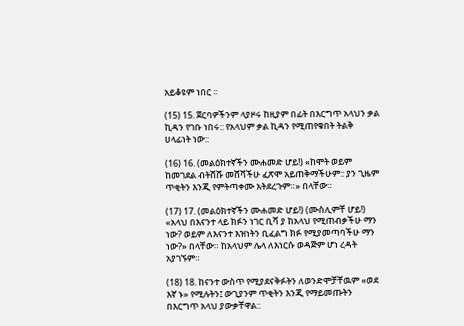አይቆዩም ነበር ፡፡

(15) 15. ጀርባዎችንም ላያዞሩ ከዚያም በፊት በእርግጥ አላህን ቃል ኪዳን የገቡ ነበሩ:: የአላህም ቃል ኪዳን የሚጠየቁበት ትልቅ ሀላፊነት ነው::

(16) 16. (መልዕክተኛችን ሙሐመድ ሆይ!) «ከሞት ወይም ከመገደል ብትሸሹ መሸሻችሁ ፈጽሞ አይጠቅማችሁም:: ያን ጊዜም ጥቂትን እንጂ የምትጣቀሙ አትደረጉም።» በላቸው።

(17) 17. (መልዕክተኛችን ሙሐመድ ሆይ!) (ሙስሊምቸ ሆይ!) «አላህ በእናንተ ላይ ክፉን ነገር ቢሻ ያ ከአላህ የሚጠብቃችሁ ማን ነው? ወይም ለእናንተ እዝነትን ቢፈልግ ክፉ የሚያመጣባችሁ ማን ነው?» በላቸው። ከአላህም ሌላ ለእነርሱ ወዳጅም ሆነ ረዳት አያገኙም።

(18) 18. ከናንተ ውስጥ የሚያደናቅፉትን ለወንድሞቻቸዉም «ወደ እኛ ኑ» የሚሉትን፤ ውጊያንም ጥቂትን እንጂ የማይመጡትን በእርግጥ አላህ ያውቃቸዋል::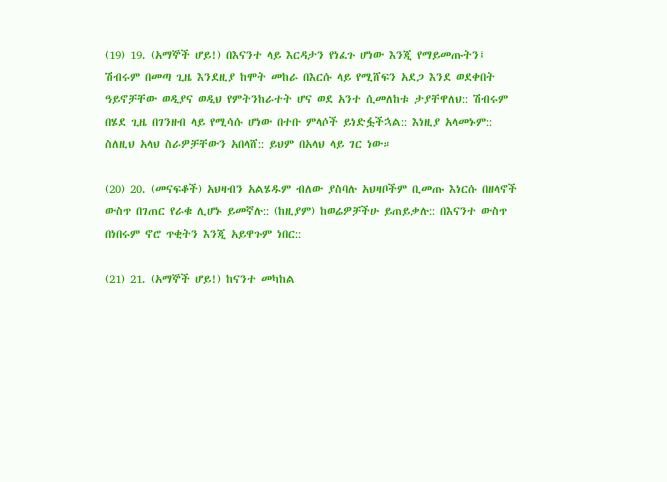(19) 19. (አማኞች ሆይ!) በእናንተ ላይ እርዳታን የነፈጉ ሆነው እንጂ የማይመጡትን፤ ሽብሩም በመጣ ጊዜ እንደዚያ ከሞት መከራ በእርሱ ላይ የሚሸፍን አደጋ እንደ ወደቀበት ዓይኖቻቸው ወዲያና ወዲህ የምትንከራተት ሆና ወደ አንተ ሲመለከቱ ታያቸዋለህ:: ሽብሩም በሄደ ጊዜ በገንዘብ ላይ የሚሳሱ ሆነው በተቡ ምላሶች ይነድፏችኋል:: እነዚያ አላመኑም:: ስለዚህ አላህ ስራዎቻቸውን አበላሸ:: ይህም በአላህ ላይ ገር ነው።

(20) 20. (መናፍቆች) አህዛብን አልሄዱም ብለው ያስባሉ አህዛቦችም ቢመጡ እነርሱ በዘላኖች ውስጥ በገጠር የራቁ ሊሆኑ ይመኛሉ:: (ከዚያም) ከወሬዎቻችሁ ይጠይቃሉ:: በእናንተ ውስጥ በነበሩም ኖሮ ጥቂትን እንጂ አይዋጉም ነበር::

(21) 21. (አማኞች ሆይ!) ከናንተ መካከል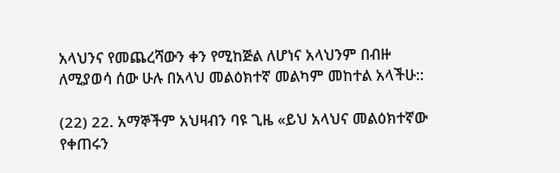አላህንና የመጨረሻውን ቀን የሚከጅል ለሆነና አላህንም በብዙ ለሚያወሳ ሰው ሁሉ በአላህ መልዕክተኛ መልካም መከተል አላችሁ::

(22) 22. አማኞችም አህዛብን ባዩ ጊዜ «ይህ አላህና መልዕክተኛው የቀጠሩን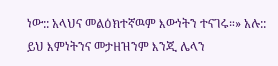ነው:: አላህና መልዕክተኛዉም እውነትን ተናገሩ።» አሉ:: ይህ እምነትንና መታዘዝንም እንጂ ሌላን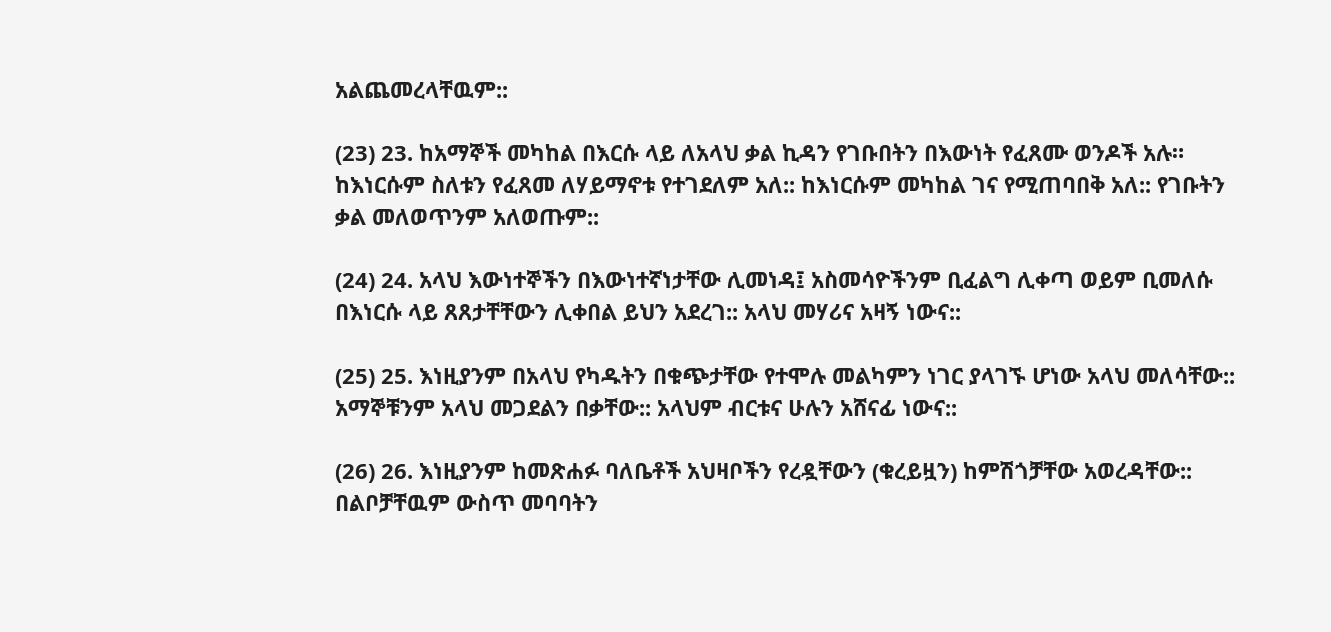አልጨመረላቸዉም::

(23) 23. ከአማኞች መካከል በእርሱ ላይ ለአላህ ቃል ኪዳን የገቡበትን በእውነት የፈጸሙ ወንዶች አሉ። ከእነርሱም ስለቱን የፈጸመ ለሃይማኖቱ የተገደለም አለ:: ከእነርሱም መካከል ገና የሚጠባበቅ አለ:: የገቡትን ቃል መለወጥንም አለወጡም::

(24) 24. አላህ እውነተኞችን በእውነተኛነታቸው ሊመነዳ፤ አስመሳዮችንም ቢፈልግ ሊቀጣ ወይም ቢመለሱ በእነርሱ ላይ ጸጸታቸቸውን ሊቀበል ይህን አደረገ:: አላህ መሃሪና አዛኝ ነውና::

(25) 25. እነዚያንም በአላህ የካዱትን በቁጭታቸው የተሞሉ መልካምን ነገር ያላገኙ ሆነው አላህ መለሳቸው:: አማኞቹንም አላህ መጋደልን በቃቸው:: አላህም ብርቱና ሁሉን አሸናፊ ነውና::

(26) 26. እነዚያንም ከመጽሐፉ ባለቤቶች አህዛቦችን የረዷቸውን (ቁረይዟን) ከምሽጎቻቸው አወረዳቸው:: በልቦቻቸዉም ውስጥ መባባትን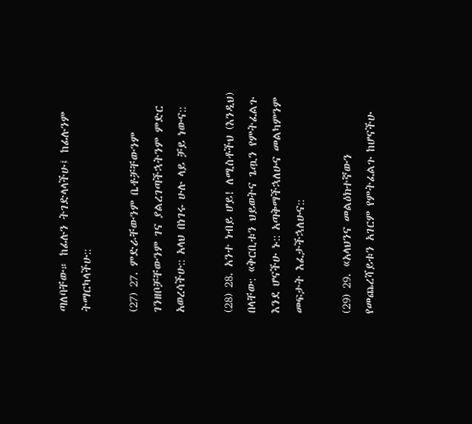ጣለባቸው። ከፊሉን ትገድላላችሁ፤ ከፊሉንም ትማርካላችሁ::

(27) 27. ምድራቸውንም ቤቶቻቸውንም ገንዘቦቻቸውንም ገና ያልረገጣችኋትንም ምድር አወረሳችሁ:: አላህ በነገሩ ሁሉ ላይ ቻይ ነውና::

(28) 28. አንተ ነብይ ሆይ! ለሚስቶችህ (እንዲህ) በላቸው: «ቅርቢቱን ህይወትና ጌጧን የምትፈልጉ እንደ ሆናችሁ ኑ:: አጣቅማችኋለሁና መልካምንም መፍታት እፈታችኋለሁና::

(29) 29. «አላህንና መልዕክተኛውን የመጨረሻይቱን አገርም የምትፈልጉ ከሆናችሁ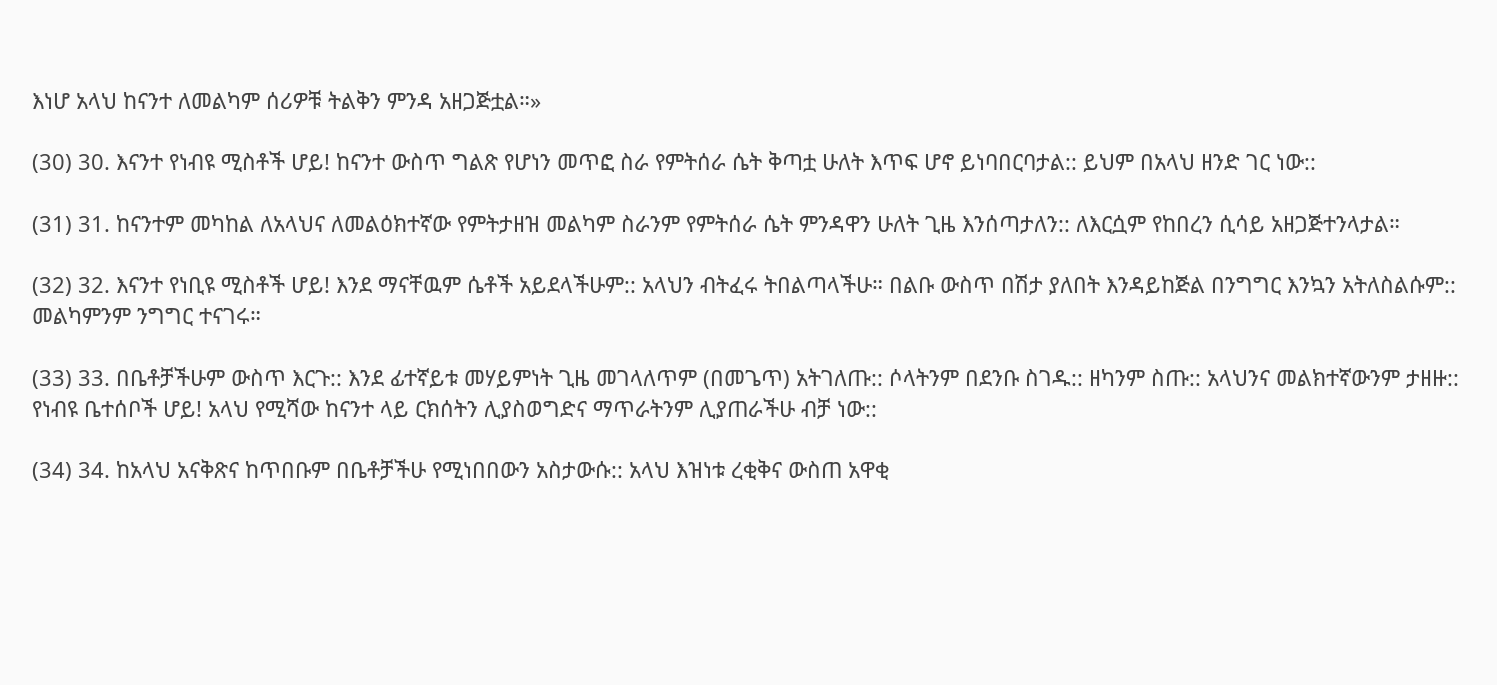እነሆ አላህ ከናንተ ለመልካም ሰሪዎቹ ትልቅን ምንዳ አዘጋጅቷል።»

(30) 30. እናንተ የነብዩ ሚስቶች ሆይ! ከናንተ ውስጥ ግልጽ የሆነን መጥፎ ስራ የምትሰራ ሴት ቅጣቷ ሁለት እጥፍ ሆኖ ይነባበርባታል:: ይህም በአላህ ዘንድ ገር ነው::

(31) 31. ከናንተም መካከል ለአላህና ለመልዕክተኛው የምትታዘዝ መልካም ስራንም የምትሰራ ሴት ምንዳዋን ሁለት ጊዜ እንሰጣታለን:: ለእርሷም የከበረን ሲሳይ አዘጋጅተንላታል።

(32) 32. እናንተ የነቢዩ ሚስቶች ሆይ! እንደ ማናቸዉም ሴቶች አይደላችሁም:: አላህን ብትፈሩ ትበልጣላችሁ። በልቡ ውስጥ በሽታ ያለበት እንዳይከጅል በንግግር እንኳን አትለስልሱም:: መልካምንም ንግግር ተናገሩ።

(33) 33. በቤቶቻችሁም ውስጥ እርጉ:: እንደ ፊተኛይቱ መሃይምነት ጊዜ መገላለጥም (በመጌጥ) አትገለጡ:: ሶላትንም በደንቡ ስገዱ:: ዘካንም ስጡ:: አላህንና መልክተኛውንም ታዘዙ:: የነብዩ ቤተሰቦች ሆይ! አላህ የሚሻው ከናንተ ላይ ርክሰትን ሊያስወግድና ማጥራትንም ሊያጠራችሁ ብቻ ነው::

(34) 34. ከአላህ አናቅጽና ከጥበቡም በቤቶቻችሁ የሚነበበውን አስታውሱ:: አላህ እዝነቱ ረቂቅና ውስጠ አዋቂ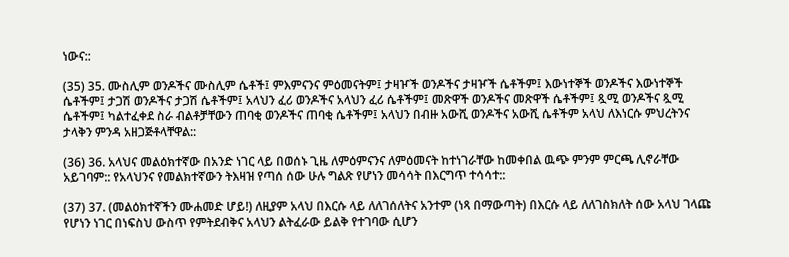ነውና::

(35) 35. ሙስሊም ወንዶችና ሙስሊም ሴቶች፤ ምእምናንና ምዕመናትም፤ ታዛዦች ወንዶችና ታዛዦች ሴቶችም፤ እውነተኞች ወንዶችና እውነተኞች ሴቶችም፤ ታጋሽ ወንዶችና ታጋሽ ሴቶችም፤ አላህን ፈሪ ወንዶችና አላህን ፈሪ ሴቶችም፤ መጽዋች ወንዶችና መጽዋች ሴቶችም፤ ጿሚ ወንዶችና ጿሚ ሴቶችም፤ ካልተፈቀደ ስራ ብልቶቻቸውን ጠባቂ ወንዶችና ጠባቂ ሴቶችም፤ አላህን በብዙ አውሺ ወንዶችና አውሺ ሴቶችም አላህ ለእነርሱ ምህረትንና ታላቅን ምንዳ አዘጋጅቶላቸዋል::

(36) 36. አላህና መልዕክተኛው በአንድ ነገር ላይ በወሰኑ ጊዜ ለምዕምናንና ለምዕመናት ከተነገራቸው ከመቀበል ዉጭ ምንም ምርጫ ሊኖራቸው አይገባም:: የአላህንና የመልክተኛውን ትእዛዝ የጣሰ ሰው ሁሉ ግልጽ የሆነን መሳሳት በእርግጥ ተሳሳተ::

(37) 37. (መልዕክተኛችን ሙሐመድ ሆይ!) ለዚያም አላህ በእርሱ ላይ ለለገሰለትና አንተም (ነጻ በማውጣት) በእርሱ ላይ ለለገስክለት ሰው አላህ ገላጩ የሆነን ነገር በነፍስህ ውስጥ የምትደብቅና አላህን ልትፈራው ይልቅ የተገባው ሲሆን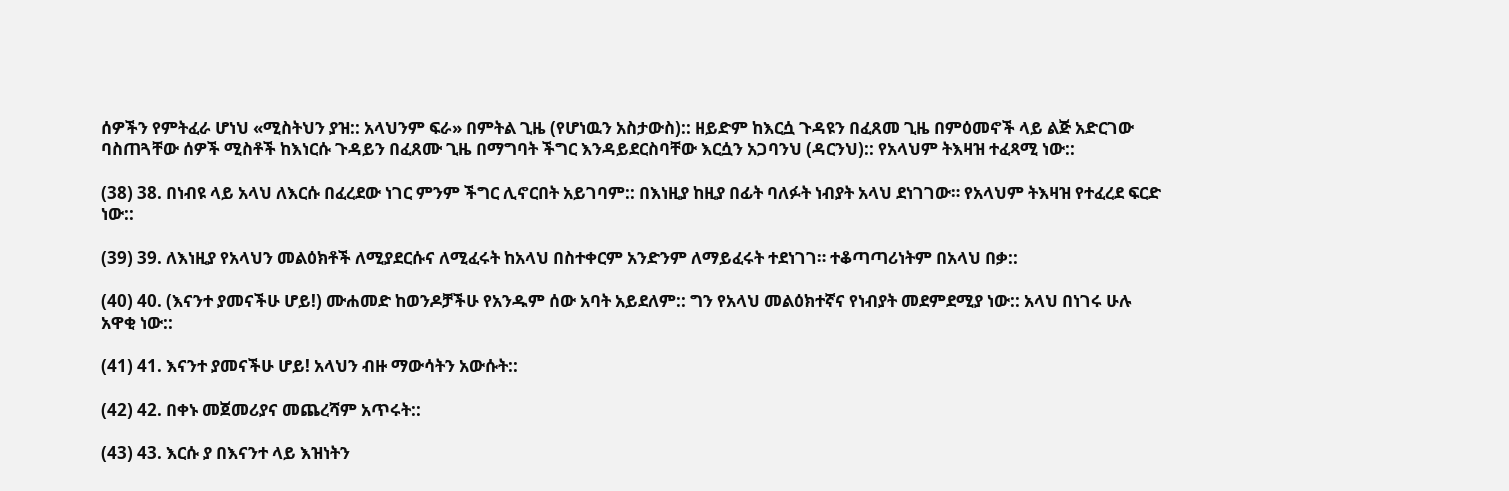ሰዎችን የምትፈራ ሆነህ «ሚስትህን ያዝ:: አላህንም ፍራ» በምትል ጊዜ (የሆነዉን አስታውስ):: ዘይድም ከእርሷ ጉዳዩን በፈጸመ ጊዜ በምዕመኖች ላይ ልጅ አድርገው ባስጠጓቸው ሰዎች ሚስቶች ከእነርሱ ጉዳይን በፈጸሙ ጊዜ በማግባት ችግር እንዳይደርስባቸው እርሷን አጋባንህ (ዳርንህ):: የአላህም ትእዛዝ ተፈጻሚ ነው::

(38) 38. በነብዩ ላይ አላህ ለእርሱ በፈረደው ነገር ምንም ችግር ሊኖርበት አይገባም:: በእነዚያ ከዚያ በፊት ባለፉት ነብያት አላህ ደነገገው። የአላህም ትእዛዝ የተፈረደ ፍርድ ነው::

(39) 39. ለእነዚያ የአላህን መልዕክቶች ለሚያደርሱና ለሚፈሩት ከአላህ በስተቀርም አንድንም ለማይፈሩት ተደነገገ። ተቆጣጣሪነትም በአላህ በቃ::

(40) 40. (እናንተ ያመናችሁ ሆይ!) ሙሐመድ ከወንዶቻችሁ የአንዱም ሰው አባት አይደለም:: ግን የአላህ መልዕክተኛና የነብያት መደምደሚያ ነው:: አላህ በነገሩ ሁሉ አዋቂ ነው::

(41) 41. እናንተ ያመናችሁ ሆይ! አላህን ብዙ ማውሳትን አውሱት::

(42) 42. በቀኑ መጀመሪያና መጨረሻም አጥሩት::

(43) 43. እርሱ ያ በእናንተ ላይ እዝነትን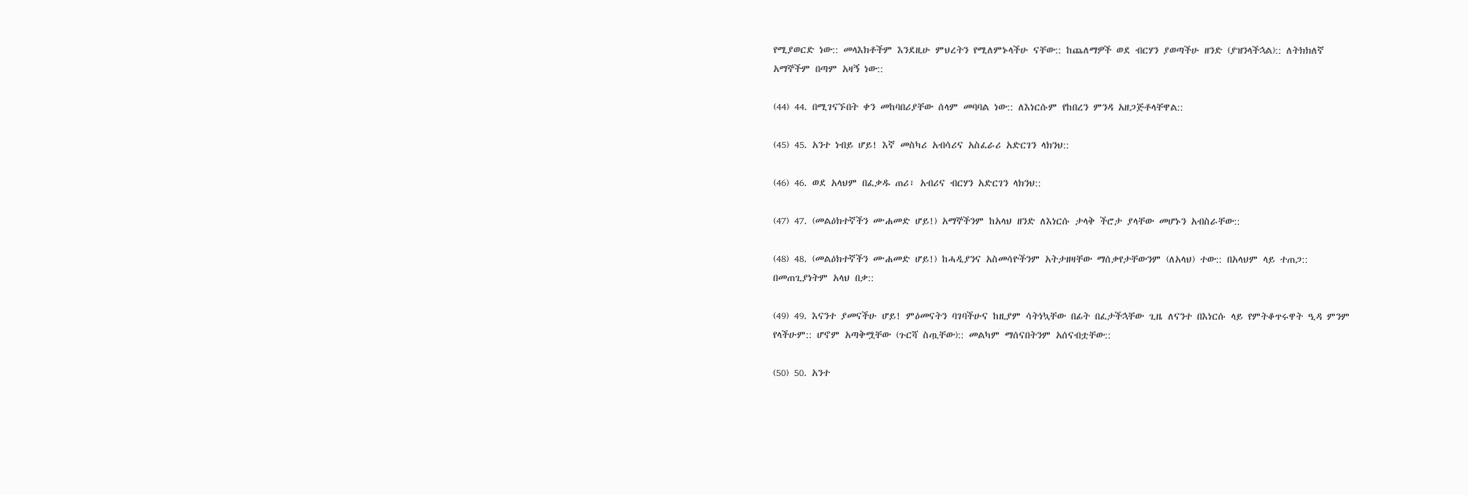የሚያወርድ ነው:: መላእክቶችም እንደዚሁ ምህረትን የሚለምኑላችሁ ናቸው:: ከጨለማዎች ወደ ብርሃን ያወጣችሁ ዘንድ (ያዝንላችኋል):: ለትክክለኛ አማኞችም በጣም አዛኝ ነው::

(44) 44. በሚገናኙበት ቀን መከባበሪያቸው ሰላም መባባል ነው:: ለእነርሱም የከበረን ምንዳ አዘጋጅቶላቸዋል::

(45) 45. አንተ ነብይ ሆይ! እኛ መስካሪ አብሳሪና አስፈራሪ አድርገን ላክንህ::

(46) 46. ወደ አላህም በፈቃዱ ጠሪ፣ አብሪና ብርሃን አድርገን ላክንህ::

(47) 47. (መልዕክተኛችን ሙሐመድ ሆይ!) አማኞችንም ከአላህ ዘንድ ለእነርሱ ታላቅ ችሮታ ያላቸው መሆኑን አብስራቸው::

(48) 48. (መልዕክተኛችን ሙሐመድ ሆይ!) ከሓዲያንና አስመሳዮችንም አትታዘዛቸው ማሰቃየታቸውንም (ለአላህ) ተው:: በአላህም ላይ ተጠጋ:: በመጠጊያነትም አላህ በቃ::

(49) 49. እናንተ ያመናችሁ ሆይ! ምዕመናትን ባገባችሁና ከዚያም ሳትነኳቸው በፊት በፈታችኋቸው ጊዜ ለናንተ በእነርሱ ላይ የምትቆጥሩዋት ዒዳ ምንም የላችሁም:: ሆኖም አጣቅሟቸው (ጉርሻ ስጧቸው):: መልካም ማሰናበትንም አሰናብቷቸው::

(50) 50. አንተ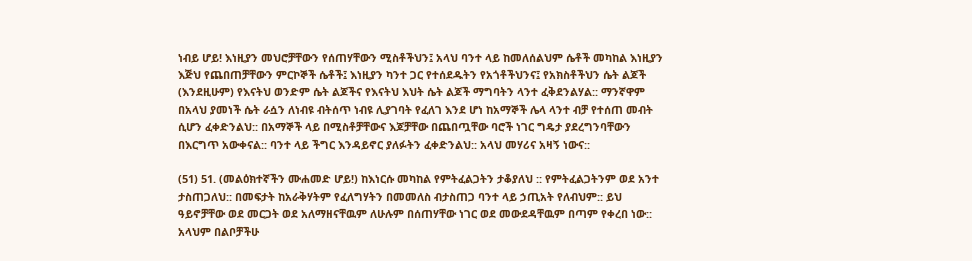ነብይ ሆይ! እነዚያን መህሮቻቸውን የሰጠሃቸውን ሚስቶችህን፤ አላህ ባንተ ላይ ከመለሰልህም ሴቶች መካከል እነዚያን እጅህ የጨበጠቻቸውን ምርኮኞች ሴቶች፤ እነዚያን ካንተ ጋር የተሰደዱትን የአጎቶችህንና፤ የአክስቶችህን ሴት ልጆች (እንደዚሁም) የእናትህ ወንድም ሴት ልጆችና የእናትህ እህት ሴት ልጆች ማግባትን ላንተ ፈቅደንልሃል:: ማንኛዋም በአላህ ያመነች ሴት ራሷን ለነብዩ ብትሰጥ ነብዩ ሊያገባት የፈለገ እንደ ሆነ ከአማኞች ሌላ ላንተ ብቻ የተሰጠ መብት ሲሆን ፈቀድንልህ:: በአማኞች ላይ በሚስቶቻቸውና እጆቻቸው በጨበጧቸው ባሮች ነገር ግዴታ ያደረግንባቸውን በእርግጥ አውቀናል:: ባንተ ላይ ችግር እንዳይኖር ያለፉትን ፈቀድንልህ:: አላህ መሃሪና አዛኝ ነውና::

(51) 51. (መልዕክተኛችን ሙሐመድ ሆይ!) ከእነርሱ መካከል የምትፈልጋትን ታቆያለህ :: የምትፈልጋትንም ወደ አንተ ታስጠጋለህ:: በመፍታት ከአራቅሃትም የፈለግሃትን በመመለስ ብታስጠጋ ባንተ ላይ ኃጢአት የለብህም:: ይህ ዓይኖቻቸው ወደ መርጋት ወደ አለማዘናቸዉም ለሁሉም በሰጠሃቸው ነገር ወደ መውደዳቸዉም በጣም የቀረበ ነው:: አላህም በልቦቻችሁ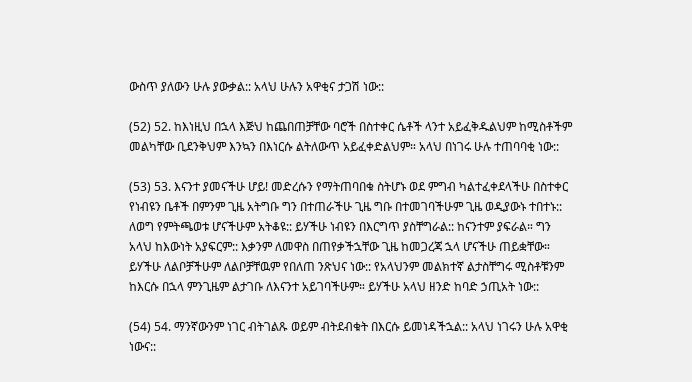ውስጥ ያለውን ሁሉ ያውቃል:: አላህ ሁሉን አዋቂና ታጋሽ ነው::

(52) 52. ከእነዚህ በኋላ እጅህ ከጨበጠቻቸው ባሮች በስተቀር ሴቶች ላንተ አይፈቅዱልህም ከሚስቶችም መልካቸው ቢደንቅህም እንኳን በእነርሱ ልትለውጥ አይፈቀድልህም። አላህ በነገሩ ሁሉ ተጠባባቂ ነው::

(53) 53. እናንተ ያመናችሁ ሆይ! መድረሱን የማትጠባበቁ ስትሆኑ ወደ ምግብ ካልተፈቀደላችሁ በስተቀር የነብዩን ቤቶች በምንም ጊዜ አትግቡ ግን በተጠራችሁ ጊዜ ግቡ በተመገባችሁም ጊዜ ወዲያውኑ ተበተኑ:: ለወግ የምትጫወቱ ሆናችሁም አትቆዩ:: ይሃችሁ ነብዩን በእርግጥ ያስቸግራል:: ከናንተም ያፍራል። ግን አላህ ከእውነት አያፍርም:: እቃንም ለመዋስ በጠየቃችኋቸው ጊዜ ከመጋረጃ ኋላ ሆናችሁ ጠይቋቸው። ይሃችሁ ለልቦቻችሁም ለልቦቻቸዉም የበለጠ ንጽህና ነው:: የአላህንም መልክተኛ ልታስቸግሩ ሚስቶቹንም ከእርሱ በኋላ ምንጊዜም ልታገቡ ለእናንተ አይገባችሁም። ይሃችሁ አላህ ዘንድ ከባድ ኃጢአት ነው::

(54) 54. ማንኛውንም ነገር ብትገልጹ ወይም ብትደብቁት በእርሱ ይመነዳችኋል:: አላህ ነገሩን ሁሉ አዋቂ ነውና::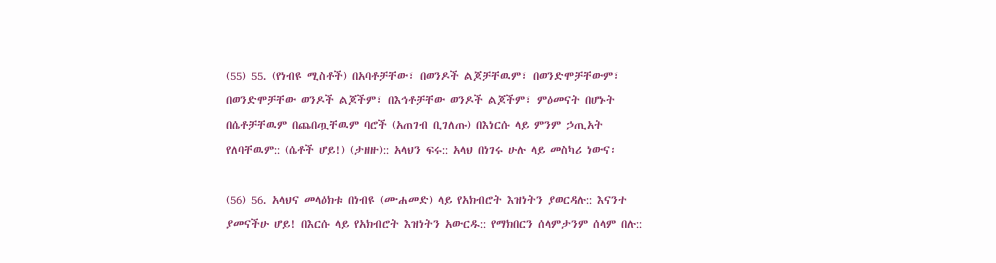(55) 55. (የነብዩ ሚስቶች) በአባቶቻቸው፣ በወንዶች ልጆቻቸዉም፣ በወንድሞቻቸውም፣ በወንድሞቻቸው ወንዶች ልጆችም፣ በእኅቶቻቸው ወንዶች ልጆችም፣ ምዕመናት በሆኑት በሴቶቻቸዉም በጨበጧቸዉም ባሮች (አጠገብ ቢገለጡ) በእነርሱ ላይ ምንም ኃጢአት የለባቸዉም:: (ሴቶች ሆይ!) (ታዘዙ):: አላህን ፍሩ:: አላህ በነገሩ ሁሉ ላይ መስካሪ ነውና፡

(56) 56. አላህና መላዕክቱ በነብዩ (ሙሐመድ) ላይ የአክብሮት እዝነትን ያወርዳሉ:: እናንተ ያመናችሁ ሆይ! በእርሱ ላይ የአክብሮት እዝነትን አውርዱ:: የማክበርን ሰላምታንም ሰላም በሉ::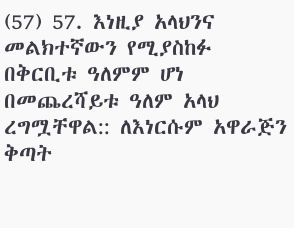(57) 57. እነዚያ አላህንና መልክተኛውን የሚያስከፉ በቅርቢቱ ዓለምም ሆነ በመጨረሻይቱ ዓለም አላህ ረግሟቸዋል:: ለእነርሱም አዋራጅን ቅጣት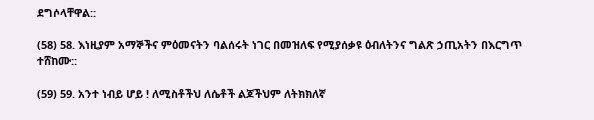ደግሶላቸዋል::

(58) 58. እነዚያም አማኞችና ምዕመናትን ባልሰሩት ነገር በመዝለፍ የሚያሰቃዩ ዕብለትንና ግልጽ ኃጢአትን በእርግጥ ተሸከሙ::

(59) 59. አንተ ነብይ ሆይ ! ለሚስቶችህ ለሴቶች ልጆችህም ለትክክለኛ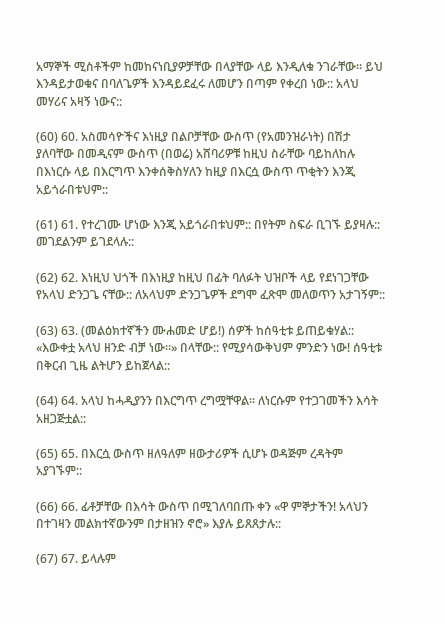አማኞች ሚስቶችም ከመከናነቢያዎቻቸው በላያቸው ላይ እንዲለቁ ንገራቸው። ይህ እንዳይታወቁና በባለጌዎች እንዳይደፈሩ ለመሆን በጣም የቀረበ ነው:: አላህ መሃሪና አዛኝ ነውና::

(60) 60. አስመሳዮችና እነዚያ በልቦቻቸው ውስጥ (የአመንዝራነት) በሽታ ያለባቸው በመዲናም ውስጥ (በወሬ) አሸባሪዎቹ ከዚህ ስራቸው ባይከለከሉ በእነርሱ ላይ በእርግጥ እንቀሰቅስሃለን ከዚያ በእርሷ ውስጥ ጥቂትን እንጂ አይጎራበቱህም::

(61) 61. የተረገሙ ሆነው እንጂ አይጎራበቱህም:: በየትም ስፍራ ቢገኙ ይያዛሉ:: መገደልንም ይገደላሉ::

(62) 62. እነዚህ ህጎች በእነዚያ ከዚህ በፊት ባለፉት ህዝቦች ላይ የደነገጋቸው የአላህ ድንጋጌ ናቸው:: ለአላህም ድንጋጌዎች ደግሞ ፈጽሞ መለወጥን አታገኝም::

(63) 63. (መልዕክተኛችን ሙሐመድ ሆይ!) ሰዎች ከሰዓቲቱ ይጠይቁሃል:: «እውቀቷ አላህ ዘንድ ብቻ ነው።» በላቸው:: የሚያሳውቅህም ምንድን ነው! ሰዓቲቱ በቅርብ ጊዜ ልትሆን ይከጀላል::

(64) 64. አላህ ከሓዲያንን በእርግጥ ረግሟቸዋል። ለነርሱም የተጋገመችን እሳት አዘጋጅቷል::

(65) 65. በእርሷ ውስጥ ዘለዓለም ዘውታሪዎች ሲሆኑ ወዳጅም ረዳትም አያገኙም::

(66) 66. ፊቶቻቸው በእሳት ውስጥ በሚገለባበጡ ቀን «ዋ ምኞታችን! አላህን በተገዛን መልክተኛውንም በታዘዝን ኖሮ» እያሉ ይጸጸታሉ::

(67) 67. ይላሉም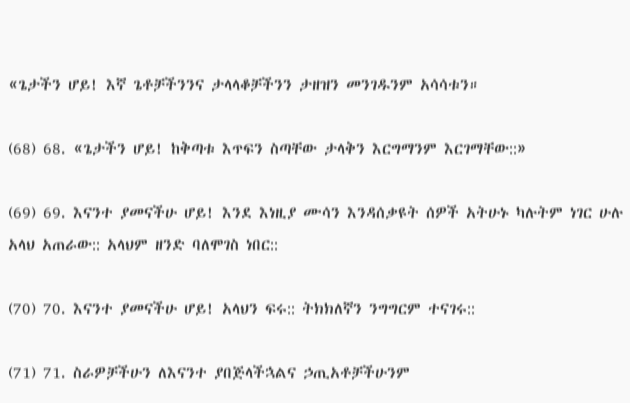«ጌታችን ሆይ! እኛ ጌቶቻችንንና ታላላቆቻችንን ታዘዝን መንገዱንም አሳሳቱን።

(68) 68. «ጌታችን ሆይ! ከቅጣቱ እጥፍን ስጣቸው ታላቅን እርግማንም እርገማቸው::»

(69) 69. እናንተ ያመናችሁ ሆይ! እንደ እነዚያ ሙሳን እንዳሰቃዩት ሰዎች አትሁኑ ካሉትም ነገር ሁሉ አላህ አጠራው:: አላህም ዘንድ ባለሞገስ ነበር::

(70) 70. እናንተ ያመናችሁ ሆይ! አላህን ፍሩ:: ትክክለኛን ንግግርም ተናገሩ::

(71) 71. ስራዎቻችሁን ለእናንተ ያበጅላችኋልና ኃጢአቶቻችሁንም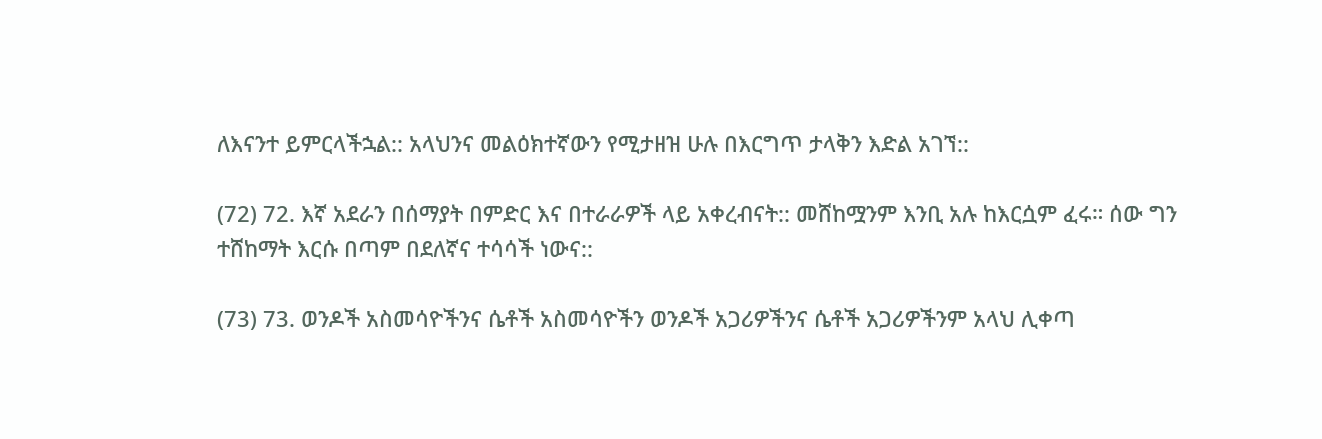ለእናንተ ይምርላችኋል:: አላህንና መልዕክተኛውን የሚታዘዝ ሁሉ በእርግጥ ታላቅን እድል አገኘ::

(72) 72. እኛ አደራን በሰማያት በምድር እና በተራራዎች ላይ አቀረብናት:: መሸከሟንም እንቢ አሉ ከእርሷም ፈሩ። ሰው ግን ተሸከማት እርሱ በጣም በደለኛና ተሳሳች ነውና::

(73) 73. ወንዶች አስመሳዮችንና ሴቶች አስመሳዮችን ወንዶች አጋሪዎችንና ሴቶች አጋሪዎችንም አላህ ሊቀጣ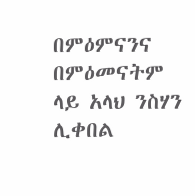በምዕምናንና በምዕመናትም ላይ አላህ ንስሃን ሊቀበል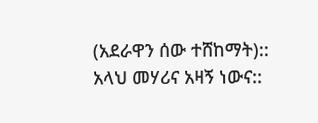(አደራዋን ሰው ተሸከማት):: አላህ መሃሪና አዛኝ ነውና::